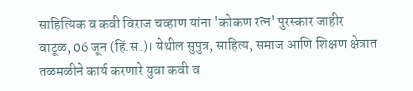साहित्यिक व कवी विराज चव्हाण यांना 'कोकण रत्न' पुरस्कार जाहीर
वाटूळ, 06 जून (हिं.स.)। येथील सुपुत्र, साहित्य, समाज आणि शिक्षण क्षेत्रात तळमळीने कार्य करणारे युवा कवी व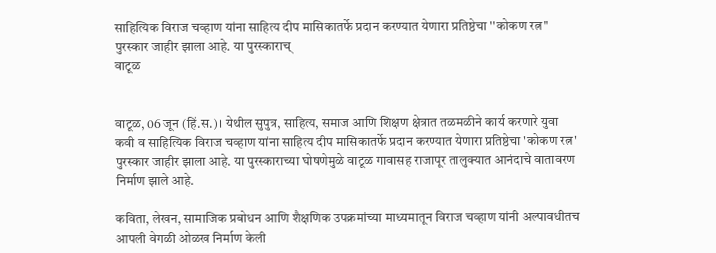साहित्यिक विराज चव्हाण यांना साहित्य दीप मासिकातर्फे प्रदान करण्यात येणारा प्रतिष्ठेचा ''कोकण रत्न'' पुरस्कार जाहीर झाला आहे. या पुरस्काराच्
वाटूळ


वाटूळ, 06 जून (हिं.स.)। येथील सुपुत्र, साहित्य, समाज आणि शिक्षण क्षेत्रात तळमळीने कार्य करणारे युवा कवी व साहित्यिक विराज चव्हाण यांना साहित्य दीप मासिकातर्फे प्रदान करण्यात येणारा प्रतिष्ठेचा 'कोकण रत्न' पुरस्कार जाहीर झाला आहे. या पुरस्काराच्या घोषणेमुळे वाटूळ गावासह राजापूर तालुक्यात आनंदाचे वातावरण निर्माण झाले आहे.

कविता, लेखन, सामाजिक प्रबोधन आणि शैक्षणिक उपक्रमांच्या माध्यमातून विराज चव्हाण यांनी अल्पावधीतच आपली वेगळी ओळख निर्माण केली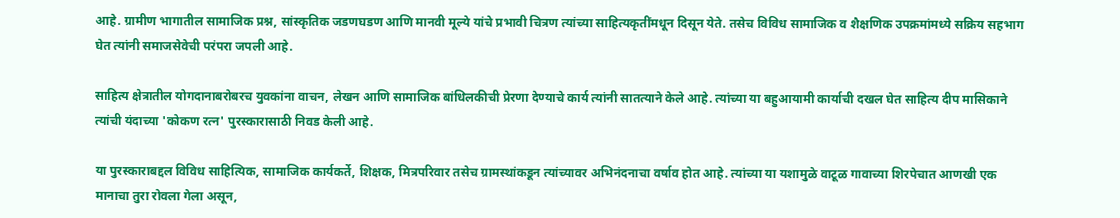आहे. ग्रामीण भागातील सामाजिक प्रश्न, सांस्कृतिक जडणघडण आणि मानवी मूल्ये यांचे प्रभावी चित्रण त्यांच्या साहित्यकृतींमधून दिसून येते. तसेच विविध सामाजिक व शैक्षणिक उपक्रमांमध्ये सक्रिय सहभाग घेत त्यांनी समाजसेवेची परंपरा जपली आहे.

साहित्य क्षेत्रातील योगदानाबरोबरच युवकांना वाचन, लेखन आणि सामाजिक बांधिलकीची प्रेरणा देण्याचे कार्य त्यांनी सातत्याने केले आहे. त्यांच्या या बहुआयामी कार्याची दखल घेत साहित्य दीप मासिकाने त्यांची यंदाच्या 'कोकण रत्न' पुरस्कारासाठी निवड केली आहे.

या पुरस्काराबद्दल विविध साहित्यिक, सामाजिक कार्यकर्ते, शिक्षक, मित्रपरिवार तसेच ग्रामस्थांकडून त्यांच्यावर अभिनंदनाचा वर्षाव होत आहे. त्यांच्या या यशामुळे वाटूळ गावाच्या शिरपेचात आणखी एक मानाचा तुरा रोवला गेला असून,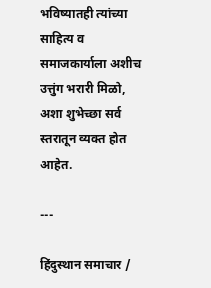भविष्यातही त्यांच्या साहित्य व समाजकार्याला अशीच उत्तुंग भरारी मिळो, अशा शुभेच्छा सर्व स्तरातून व्यक्त होत आहेत.

---

हिंदुस्थान समाचार /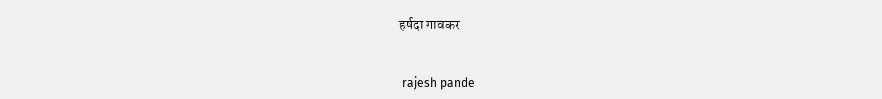हर्षदा गावकर


 rajesh pande